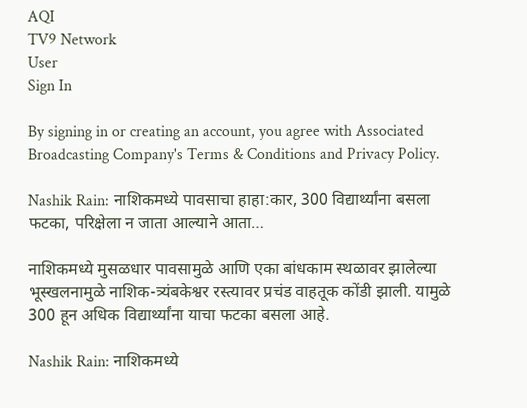AQI
TV9 Network
User
Sign In

By signing in or creating an account, you agree with Associated Broadcasting Company's Terms & Conditions and Privacy Policy.

Nashik Rain: नाशिकमध्ये पावसाचा हाहा:कार, 300 विद्यार्थ्यांना बसला फटका, परिक्षेला न जाता आल्याने आता…

नाशिकमध्ये मुसळधार पावसामुळे आणि एका बांधकाम स्थळावर झालेल्या भूस्खलनामुळे नाशिक-त्र्यंबकेश्वर रस्त्यावर प्रचंड वाहतूक कोंडी झाली. यामुळे 300 हून अधिक विद्यार्थ्यांना याचा फटका बसला आहे.

Nashik Rain: नाशिकमध्ये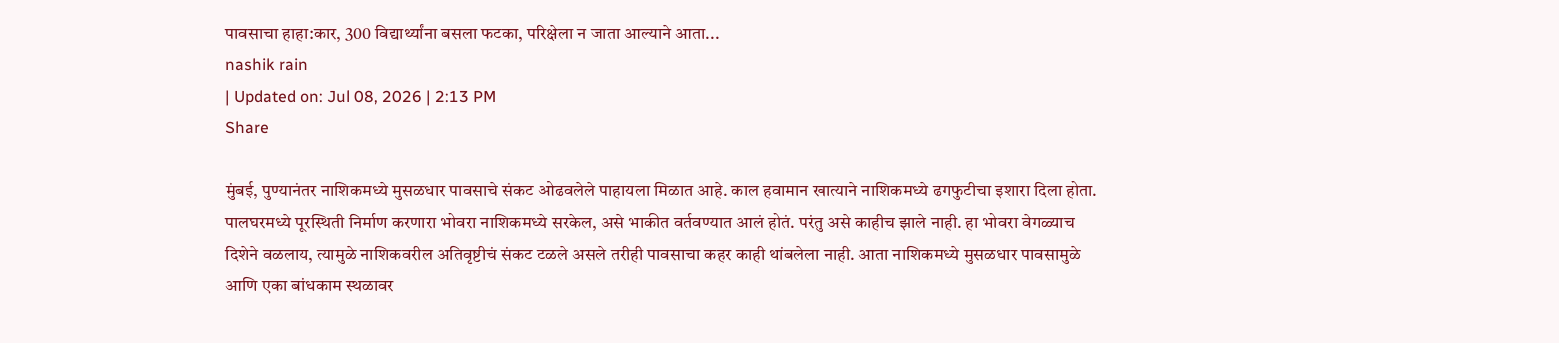पावसाचा हाहा:कार, 300 विद्यार्थ्यांना बसला फटका, परिक्षेला न जाता आल्याने आता...
nashik rain
| Updated on: Jul 08, 2026 | 2:13 PM
Share

मुंबई, पुण्यानंतर नाशिकमध्ये मुसळधार पावसाचे संकट ओढवलेले पाहायला मिळात आहे. काल हवामान खात्याने नाशिकमध्ये ढगफुटीचा इशारा दिला होता. पालघरमध्ये पूरस्थिती निर्माण करणारा भोवरा नाशिकमध्ये सरकेल, असे भाकीत वर्तवण्यात आलं होतं. परंतु असे काहीच झाले नाही. हा भोवरा वेगळ्याच दिशेने वळलाय, त्यामुळे नाशिकवरील अतिवृष्टीचं संकट टळले असले तरीही पावसाचा कहर काही थांबलेला नाही. आता नाशिकमध्ये मुसळधार पावसामुळे आणि एका बांधकाम स्थळावर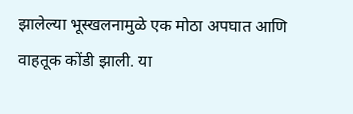झालेल्या भूस्खलनामुळे एक मोठा अपघात आणि वाहतूक कोंडी झाली. या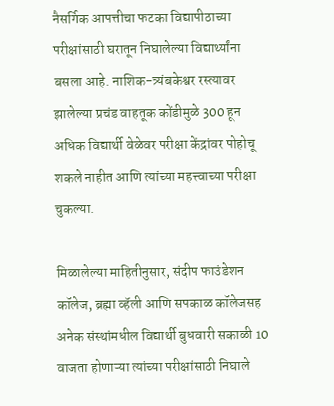नैसर्गिक आपत्तीचा फटका विद्यापीठाच्या परीक्षांसाठी घरातून निघालेल्या विद्यार्थ्यांना बसला आहे. नाशिक-त्र्यंबकेश्वर रस्त्यावर झालेल्या प्रचंड वाहतूक कोंडीमुळे 300 हून अधिक विद्यार्थी वेळेवर परीक्षा केंद्रांवर पोहोचू शकले नाहीत आणि त्यांच्या महत्त्वाच्या परीक्षा चुकल्या.

मिळालेल्या माहितीनुसार, संदीप फाउंडेशन कॉलेज, ब्रह्मा व्हॅली आणि सपकाळ कॉलेजसह अनेक संस्थांमधील विद्यार्थी बुधवारी सकाळी 10 वाजता होणाऱ्या त्यांच्या परीक्षांसाठी निघाले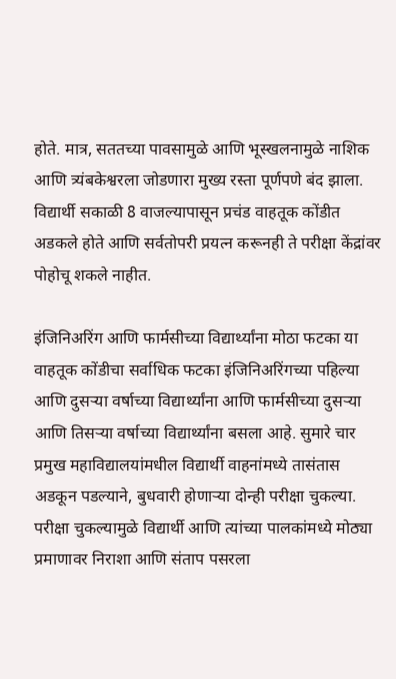होते. मात्र, सततच्या पावसामुळे आणि भूस्खलनामुळे नाशिक आणि त्र्यंबकेश्वरला जोडणारा मुख्य रस्ता पूर्णपणे बंद झाला. विद्यार्थी सकाळी 8 वाजल्यापासून प्रचंड वाहतूक कोंडीत अडकले होते आणि सर्वतोपरी प्रयत्न करूनही ते परीक्षा केंद्रांवर पोहोचू शकले नाहीत.

इंजिनिअरिंग आणि फार्मसीच्या विद्यार्थ्यांना मोठा फटका या वाहतूक कोंडीचा सर्वाधिक फटका इंजिनिअरिंगच्या पहिल्या आणि दुसऱ्या वर्षाच्या विद्यार्थ्यांना आणि फार्मसीच्या दुसऱ्या आणि तिसऱ्या वर्षाच्या विद्यार्थ्यांना बसला आहे. सुमारे चार प्रमुख महाविद्यालयांमधील विद्यार्थी वाहनांमध्ये तासंतास अडकून पडल्याने, बुधवारी होणाऱ्या दोन्ही परीक्षा चुकल्या. परीक्षा चुकल्यामुळे विद्यार्थी आणि त्यांच्या पालकांमध्ये मोठ्या प्रमाणावर निराशा आणि संताप पसरला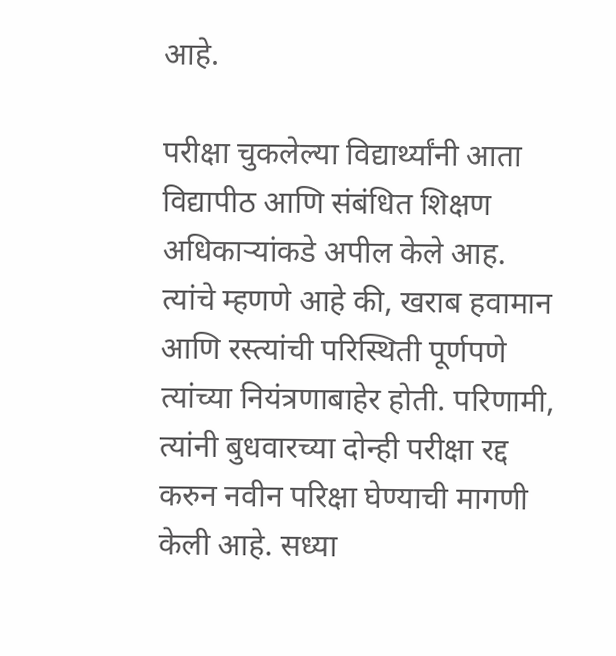आहे.

परीक्षा चुकलेल्या विद्यार्थ्यांनी आता विद्यापीठ आणि संबंधित शिक्षण अधिकाऱ्यांकडे अपील केले आह. त्यांचे म्हणणे आहे की, खराब हवामान आणि रस्त्यांची परिस्थिती पूर्णपणे त्यांच्या नियंत्रणाबाहेर होती. परिणामी, त्यांनी बुधवारच्या दोन्ही परीक्षा रद्द करुन नवीन परिक्षा घेण्याची मागणी केली आहे. सध्या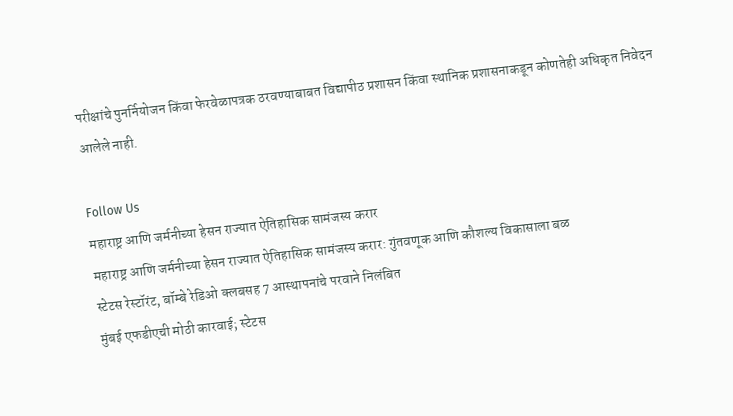परीक्षांचे पुनर्नियोजन किंवा फेरवेळापत्रक ठरवण्याबाबत विद्यापीठ प्रशासन किंवा स्थानिक प्रशासनाकडून कोणतेही अधिकृत निवेदन आलेले नाही.

Follow Us
महाराष्ट्र आणि जर्मनीच्या हेसन राज्यात ऐतिहासिक सामंजस्य करार
महाराष्ट्र आणि जर्मनीच्या हेसन राज्यात ऐतिहासिक सामंजस्य करार: गुंतवणूक आणि कौशल्य विकासाला बळ
स्टेटस रेस्टॉरंट, बॉम्बे रेडिओ क्लबसह 7 आस्थापनांचे परवाने निलंबित
मुंबई एफडीएची मोठी कारवाई; स्टेटस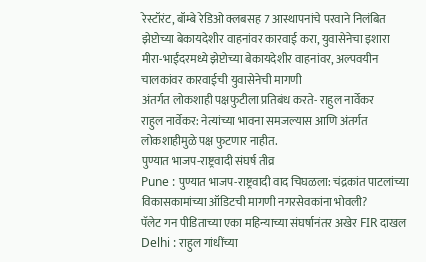रेस्टॉरंट, बॉम्बे रेडिओ क्लबसह 7 आस्थापनांचे परवाने निलंबित
झेप्टोच्या बेकायदेशीर वाहनांवर कारवाई करा, युवासेनेचा इशारा
मीरा-भाईंदरमध्ये झेप्टोच्या बेकायदेशीर वाहनांवर, अल्पवयीन चालकांवर कारवाईची युवासेनेची मागणी
अंतर्गत लोकशाही पक्षफुटीला प्रतिबंध करते- राहुल नार्वेकर
राहुल नार्वेकर: नेत्यांच्या भावना समजल्यास आणि अंतर्गत लोकशाहीमुळे पक्ष फुटणार नाहीत.
पुण्यात भाजप-राष्ट्रवादी संघर्ष तीव्र
Pune : पुण्यात भाजप-राष्ट्रवादी वाद चिघळला: चंद्रकांत पाटलांच्या विकासकामांच्या ऑडिटची मागणी नगरसेवकांना भोवली?
पॅलेट गन पीडिताच्या एका महिन्याच्या संघर्षानंतर अखेर FIR दाखल
Delhi : राहुल गांधींच्या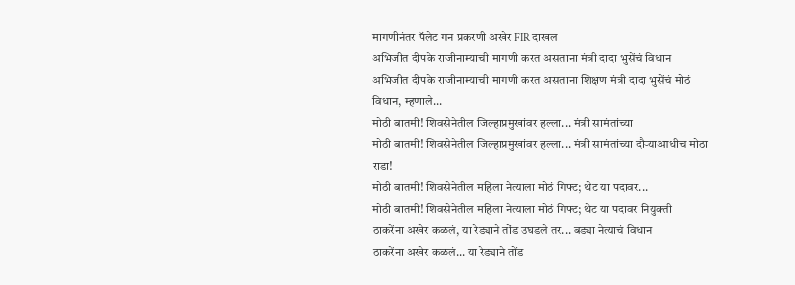मागणीनंतर पॅलेट गन प्रकरणी अखेर FIR दाखल
अभिजीत दीपके राजीनाम्याची मागणी करत असताना मंत्री दादा भुसेंचं विधान
अभिजीत दीपके राजीनाम्याची मागणी करत असताना शिक्षण मंत्री दादा भुसेंचं मोठं विधान, म्हणाले...
मोठी बातमी! शिवसेनेतील जिल्हाप्रमुखांवर हल्ला... मंत्री सामंतांच्या
मोठी बातमी! शिवसेनेतील जिल्हाप्रमुखांवर हल्ला... मंत्री सामंतांच्या दौऱ्याआधीच मोठा राडा!
मोठी बातमी! शिवसेनेतील महिला नेत्याला मोठं गिफ्ट; थेट या पदावर...
मोठी बातमी! शिवसेनेतील महिला नेत्याला मोठं गिफ्ट; थेट या पदावर नियुक्ती
ठाकरेंना अखेर कळलं, या रेड्याने तोंड उघडले तर... बड्या नेत्याचं विधान
ठाकरेंना अखेर कळलं... या रेड्याने तोंड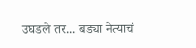उघडले तर... बड्या नेत्याचं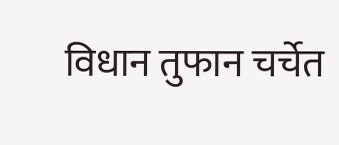विधान तुफान चर्चेत